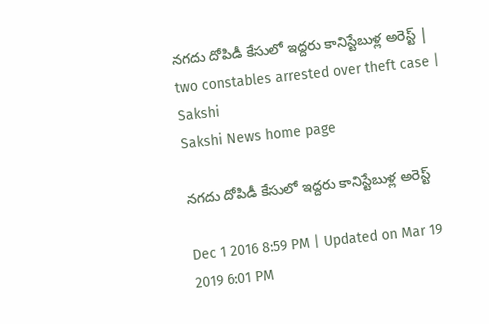నగదు దోపిడీ కేసులో ఇద్దరు కానిస్టేబుళ్ల అరెస్ట్ | two constables arrested over theft case | Sakshi
Sakshi News home page

నగదు దోపిడీ కేసులో ఇద్దరు కానిస్టేబుళ్ల అరెస్ట్

Dec 1 2016 8:59 PM | Updated on Mar 19 2019 6:01 PM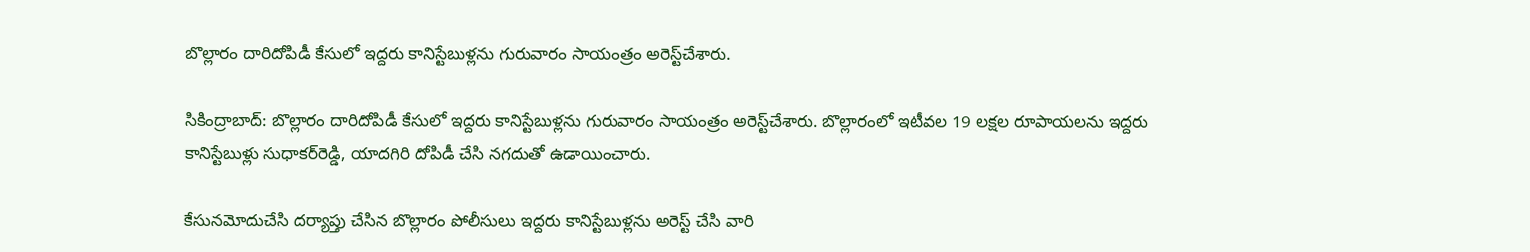బొల్లారం దారిదోపిడీ కేసులో ఇద్దరు కానిస్టేబుళ్లను గురువారం సాయంత్రం అరెస్ట్‌చేశారు.

సికింద్రాబాద్: బొల్లారం దారిదోపిడీ కేసులో ఇద్దరు కానిస్టేబుళ్లను గురువారం సాయంత్రం అరెస్ట్‌చేశారు. బొల్లారంలో ఇటీవల 19 లక్షల రూపాయలను ఇద్దరు కానిస్టేబుళ్లు సుధాకర్‌రెడ్డి, యాదగిరి దోపిడీ చేసి నగదుతో ఉడాయించారు.

కేసునమోదుచేసి దర్యాప్తు చేసిన బొల్లారం పోలీసులు ఇద్దరు కానిస్టేబుళ్లను అరెస్ట్ చేసి వారి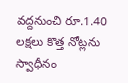వద్దనుంచి రూ.1.40 లక్షలు కొత్త నోట్లను స్వాధీనం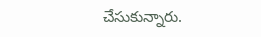చేసుకున్నారు.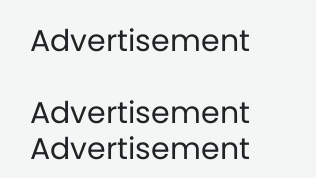Advertisement

Advertisement
Advertisement